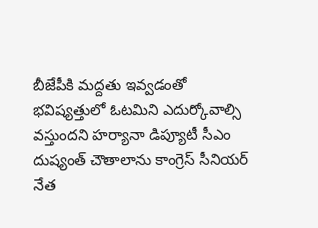బీజేపీకి మద్దతు ఇవ్వడంతో భవిష్యత్తులో ఓటమిని ఎదుర్కోవాల్సి వస్తుందని హర్యానా డిప్యూటీ సీఎం దుష్యంత్ చౌతాలాను కాంగ్రెస్ సీనియర్ నేత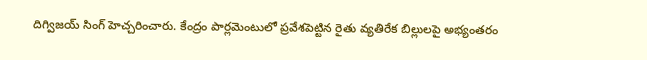దిగ్విజయ్ సింగ్ హెచ్చరించారు. కేంద్రం పార్లమెంటులో ప్రవేశపెట్టిన రైతు వ్యతిరేక బిల్లులపై అభ్యంతరం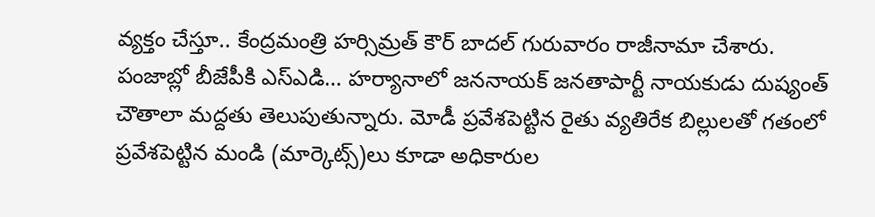వ్యక్తం చేస్తూ.. కేంద్రమంత్రి హర్సిమ్రత్ కౌర్ బాదల్ గురువారం రాజీనామా చేశారు. పంజాబ్లో బీజేపీకి ఎస్ఎడి… హర్యానాలో జననాయక్ జనతాపార్టీ నాయకుడు దుష్యంత్ చౌతాలా మద్దతు తెలుపుతున్నారు. మోడీ ప్రవేశపెట్టిన రైతు వ్యతిరేక బిల్లులతో గతంలో ప్రవేశపెట్టిన మండి (మార్కెట్స్)లు కూడా అధికారుల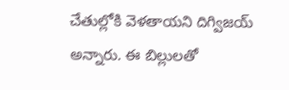చేతుల్లోకి వెళతాయని దిగ్విజయ్ అన్నారు. ఈ బిల్లులతో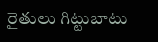రైతులు గిట్టుబాటు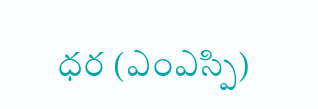ధర (ఎంఎస్పి)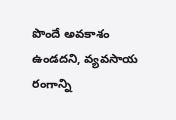పొందే అవకాశం ఉండదని, వ్యవసాయ రంగాన్ని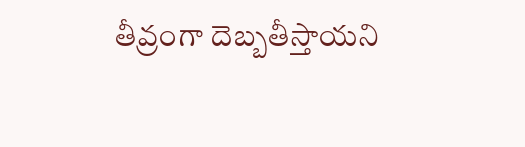తీవ్రంగా దెబ్బతీస్తాయని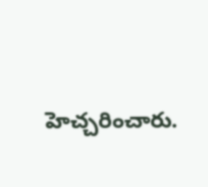హెచ్చరించారు.